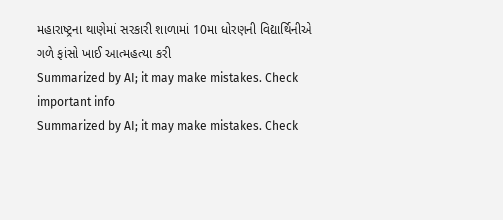મહારાષ્ટ્રના થાણેમાં સરકારી શાળામાં 10મા ધોરણની વિદ્યાર્થિનીએ ગળે ફાંસો ખાઈ આત્મહત્યા કરી
Summarized by AI; it may make mistakes. Check important info
Summarized by AI; it may make mistakes. Check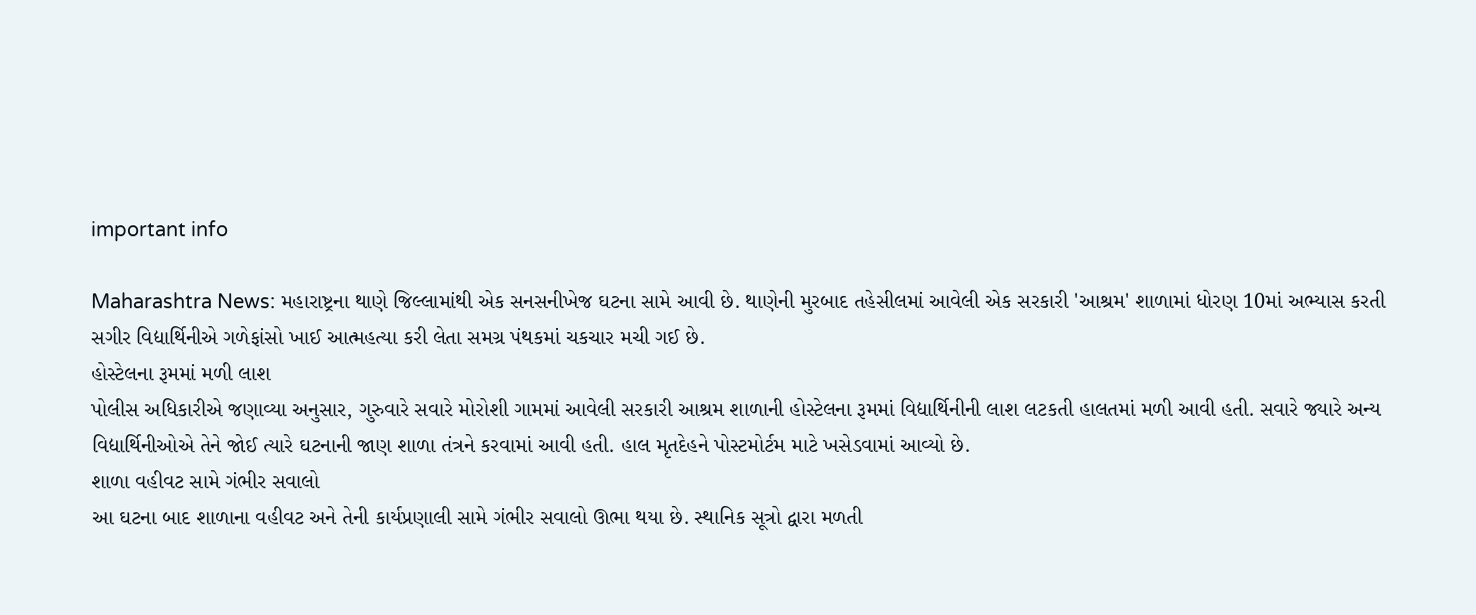important info

Maharashtra News: મહારાષ્ટ્રના થાણે જિલ્લામાંથી એક સનસનીખેજ ઘટના સામે આવી છે. થાણેની મુરબાદ તહેસીલમાં આવેલી એક સરકારી 'આશ્રમ' શાળામાં ધોરણ 10માં અભ્યાસ કરતી સગીર વિદ્યાર્થિનીએ ગળેફાંસો ખાઈ આત્મહત્યા કરી લેતા સમગ્ર પંથકમાં ચકચાર મચી ગઈ છે.
હોસ્ટેલના રૂમમાં મળી લાશ
પોલીસ અધિકારીએ જણાવ્યા અનુસાર, ગુરુવારે સવારે મોરોશી ગામમાં આવેલી સરકારી આશ્રમ શાળાની હોસ્ટેલના રૂમમાં વિદ્યાર્થિનીની લાશ લટકતી હાલતમાં મળી આવી હતી. સવારે જ્યારે અન્ય વિદ્યાર્થિનીઓએ તેને જોઈ ત્યારે ઘટનાની જાણ શાળા તંત્રને કરવામાં આવી હતી. હાલ મૃતદેહને પોસ્ટમોર્ટમ માટે ખસેડવામાં આવ્યો છે.
શાળા વહીવટ સામે ગંભીર સવાલો
આ ઘટના બાદ શાળાના વહીવટ અને તેની કાર્યપ્રણાલી સામે ગંભીર સવાલો ઊભા થયા છે. સ્થાનિક સૂત્રો દ્વારા મળતી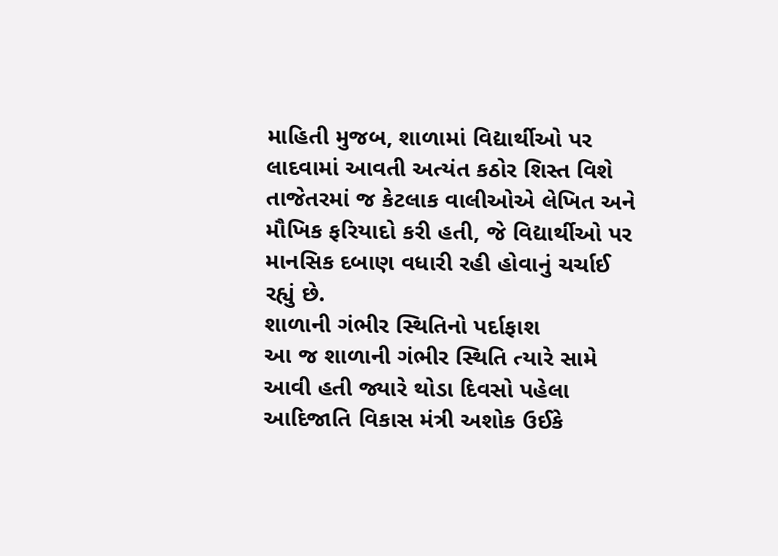માહિતી મુજબ, શાળામાં વિદ્યાર્થીઓ પર લાદવામાં આવતી અત્યંત કઠોર શિસ્ત વિશે તાજેતરમાં જ કેટલાક વાલીઓએ લેખિત અને મૌખિક ફરિયાદો કરી હતી, જે વિદ્યાર્થીઓ પર માનસિક દબાણ વધારી રહી હોવાનું ચર્ચાઈ રહ્યું છે.
શાળાની ગંભીર સ્થિતિનો પર્દાફાશ
આ જ શાળાની ગંભીર સ્થિતિ ત્યારે સામે આવી હતી જ્યારે થોડા દિવસો પહેલા આદિજાતિ વિકાસ મંત્રી અશોક ઉઈકે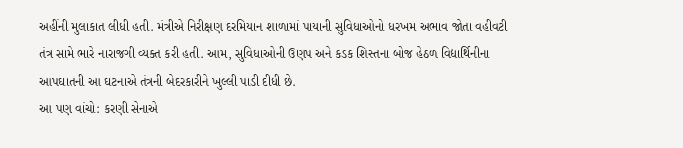અહીંની મુલાકાત લીધી હતી. મંત્રીએ નિરીક્ષણ દરમિયાન શાળામાં પાયાની સુવિધાઓનો ધરખમ અભાવ જોતા વહીવટી તંત્ર સામે ભારે નારાજગી વ્યક્ત કરી હતી. આમ, સુવિધાઓની ઉણપ અને કડક શિસ્તના બોજ હેઠળ વિદ્યાર્થિનીના આપઘાતની આ ઘટનાએ તંત્રની બેદરકારીને ખુલ્લી પાડી દીધી છે.
આ પણ વાંચો: કરણી સેનાએ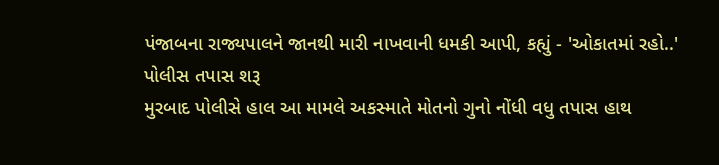પંજાબના રાજ્યપાલને જાનથી મારી નાખવાની ધમકી આપી, કહ્યું - 'ઓકાતમાં રહો..'
પોલીસ તપાસ શરૂ
મુરબાદ પોલીસે હાલ આ મામલે અકસ્માતે મોતનો ગુનો નોંધી વધુ તપાસ હાથ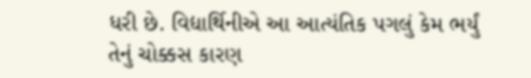ધરી છે. વિદ્યાર્થિનીએ આ આત્યંતિક પગલું કેમ ભર્યું તેનું ચોક્કસ કારણ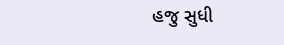હજુ સુધી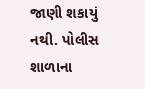જાણી શકાયું નથી. પોલીસ શાળાના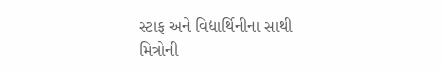સ્ટાફ અને વિદ્યાર્થિનીના સાથી મિત્રોની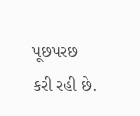પૂછપરછ કરી રહી છે.